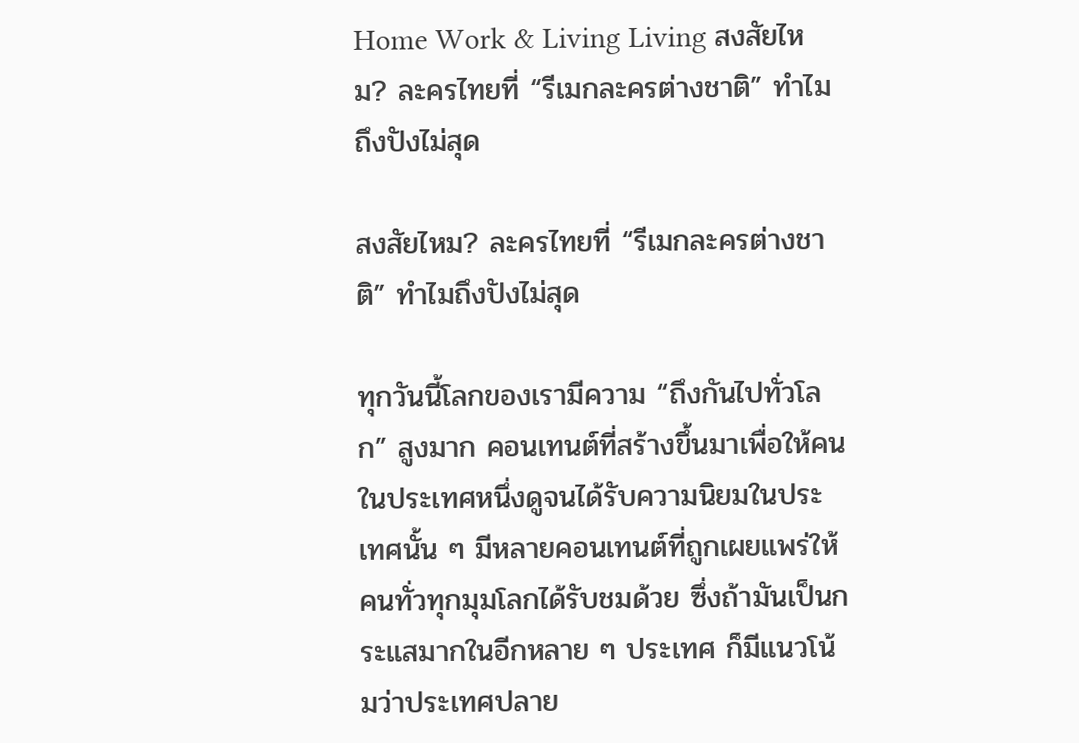Home Work & Living Living สงสัยไหม? ละครไทยที่ “รีเมกละครต่างชาติ” ทำไมถึงปังไม่สุด

สงสัยไหม? ละครไทยที่ “รีเมกละครต่างชาติ” ทำไมถึงปังไม่สุด

ทุกวันนี้โลกของเรามีความ “ถึงกันไปทั่วโลก” สูงมาก คอนเทนต์ที่สร้างขึ้นมาเพื่อให้คนในประเทศหนึ่งดูจนได้รับความนิยมในประเทศนั้น ๆ มีหลายคอนเทนต์ที่ถูกเผยแพร่ให้คนทั่วทุกมุมโลกได้รับชมด้วย ซึ่งถ้ามันเป็นกระแสมากในอีกหลาย ๆ ประเทศ ก็มีแนวโน้มว่าประเทศปลาย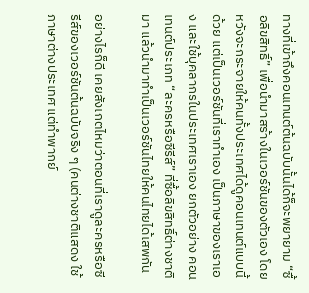ทางที่เข้าถึงคอนเทนต์ต้นฉบับนั้นได้ก็จะพยายาม “ซื้อลิขสิทธิ์” เพื่อนำมาสร้างในเวอร์ชันของตัวเอง โดยหวังจะกระจายให้คนทั้งประเทศได้ดูคอนเทนต์แบบนี้ด้วย แต่เป็นเวอร์ชันที่เราทำเอง เป็นภาษาของเราเอง และใช้บุคลากรในประเทศเราเอง ยกตัวอย่าง คอนเทนต์ประเภท “ละครหรือซีรีส์” ที่ซื้อลิขสิทธิ์ต่างชาติมา แล้วนำมาทำเป็นเวอร์ชันไทยให้คนไทยได้เสพกัน

อย่างไรก็ดี เคยสังเกตไหมว่าตอนที่เราดูละครหรือซีรีส์ของเวอร์ชันต้นฉบับจริง ๆ (คนต่างชาติแสดง ใช้ภาษาต่างประเทศ แต่ทำพากย์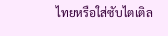ไทยหรือใส่ซับไตเติล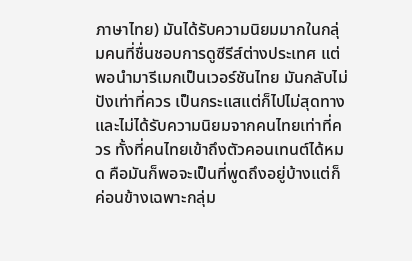ภาษาไทย) มันได้รับความนิยมมากในกลุ่มคนที่ชื่นชอบการดูซีรีส์ต่างประเทศ แต่พอนำมารีเมกเป็นเวอร์ชันไทย มันกลับไม่ปังเท่าที่ควร เป็นกระแสแต่ก็ไปไม่สุดทาง และไม่ได้รับความนิยมจากคนไทยเท่าที่ควร ทั้งที่คนไทยเข้าถึงตัวคอนเทนต์ได้หมด คือมันก็พอจะเป็นที่พูดถึงอยู่บ้างแต่ก็ค่อนข้างเฉพาะกลุ่ม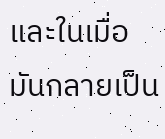และในเมื่อมันกลายเป็น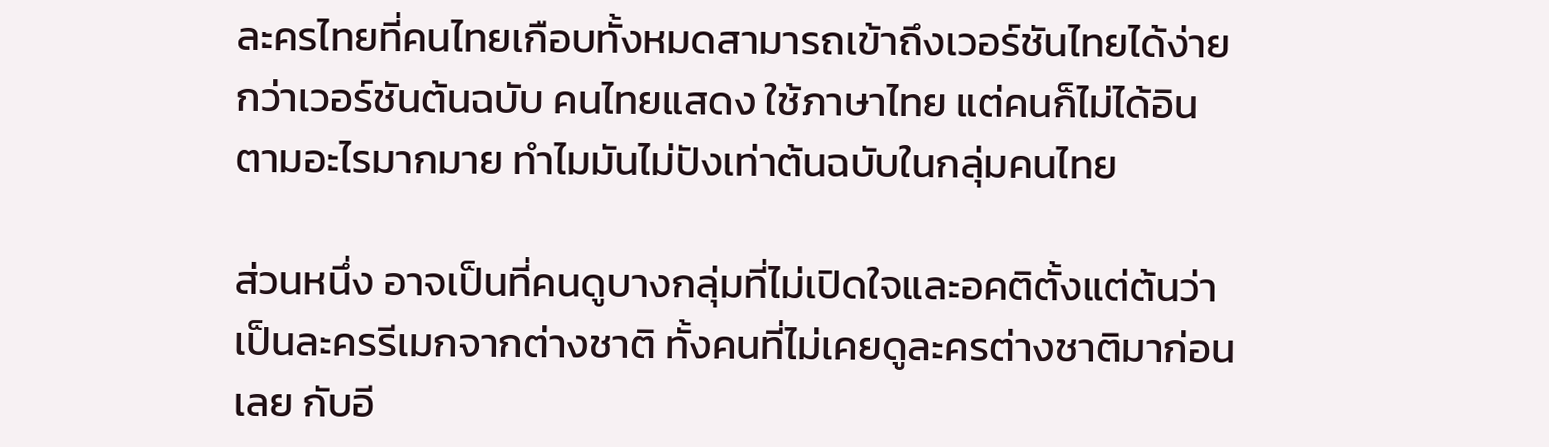ละครไทยที่คนไทยเกือบทั้งหมดสามารถเข้าถึงเวอร์ชันไทยได้ง่ายกว่าเวอร์ชันต้นฉบับ คนไทยแสดง ใช้ภาษาไทย แต่คนก็ไม่ได้อินตามอะไรมากมาย ทำไมมันไม่ปังเท่าต้นฉบับในกลุ่มคนไทย

ส่วนหนึ่ง อาจเป็นที่คนดูบางกลุ่มที่ไม่เปิดใจและอคติตั้งแต่ต้นว่าเป็นละครรีเมกจากต่างชาติ ทั้งคนที่ไม่เคยดูละครต่างชาติมาก่อนเลย กับอี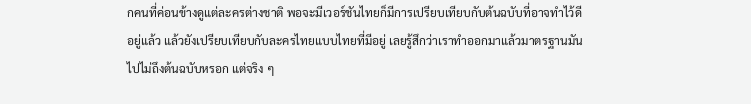กคนที่ค่อนข้างดูแต่ละครต่างชาติ พอจะมีเวอร์ชันไทยก็มีการเปรียบเทียบกับต้นฉบับที่อาจทำไว้ดีอยู่แล้ว แล้วยังเปรียบเทียบกับละครไทยแบบไทยที่มีอยู่ เลยรู้สึกว่าเราทำออกมาแล้วมาตรฐานมันไปไม่ถึงต้นฉบับหรอก แต่จริง ๆ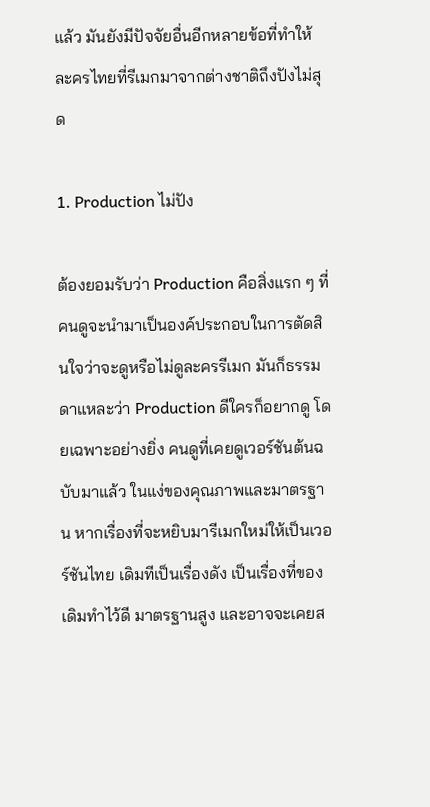แล้ว มันยังมีปัจจัยอื่นอีกหลายข้อที่ทำให้ละครไทยที่รีเมกมาจากต่างชาติถึงปังไม่สุด

1. Production ไม่ปัง

ต้องยอมรับว่า Production คือสิ่งแรก ๆ ที่คนดูจะนำมาเป็นองค์ประกอบในการตัดสินใจว่าจะดูหรือไม่ดูละครรีเมก มันก็ธรรมดาแหละว่า Production ดีใครก็อยากดู โดยเฉพาะอย่างยิ่ง คนดูที่เคยดูเวอร์ชันต้นฉบับมาแล้ว ในแง่ของคุณภาพและมาตรฐาน หากเรื่องที่จะหยิบมารีเมกใหม่ให้เป็นเวอร์ชันไทย เดิมทีเป็นเรื่องดัง เป็นเรื่องที่ของเดิมทำไว้ดี มาตรฐานสูง และอาจจะเคยส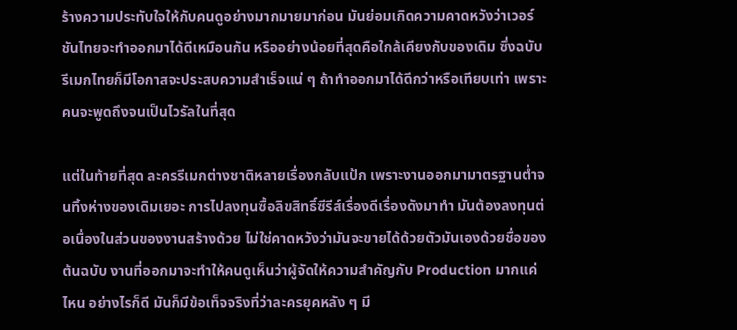ร้างความประทับใจให้กับคนดูอย่างมากมายมาก่อน มันย่อมเกิดความคาดหวังว่าเวอร์ชันไทยจะทำออกมาได้ดีเหมือนกัน หรืออย่างน้อยที่สุดคือใกล้เคียงกับของเดิม ซึ่งฉบับรีเมกไทยก็มีโอกาสจะประสบความสำเร็จแน่ ๆ ถ้าทำออกมาได้ดีกว่าหรือเทียบเท่า เพราะคนจะพูดถึงจนเป็นไวรัลในที่สุด

แต่ในท้ายที่สุด ละครรีเมกต่างชาติหลายเรื่องกลับแป้ก เพราะงานออกมามาตรฐานต่ำจนทิ้งห่างของเดิมเยอะ การไปลงทุนซื้อลิขสิทธิ์ซีรีส์เรื่องดีเรื่องดังมาทำ มันต้องลงทุนต่อเนื่องในส่วนของงานสร้างด้วย ไม่ใช่คาดหวังว่ามันจะขายได้ด้วยตัวมันเองด้วยชื่อของต้นฉบับ งานที่ออกมาจะทำให้คนดูเห็นว่าผู้จัดให้ความสำคัญกับ Production มากแค่ไหน อย่างไรก็ดี มันก็มีข้อเท็จจริงที่ว่าละครยุคหลัง ๆ มี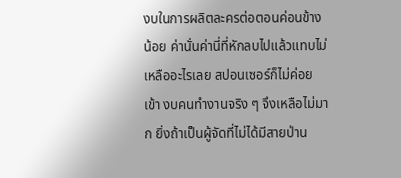งบในการผลิตละครต่อตอนค่อนข้างน้อย ค่านั่นค่านี่ที่หักลบไปแล้วแทบไม่เหลืออะไรเลย สปอนเซอร์ก็ไม่ค่อยเข้า งบคนทำงานจริง ๆ จึงเหลือไม่มาก ยิ่งถ้าเป็นผู้จัดที่ไม่ได้มีสายป่าน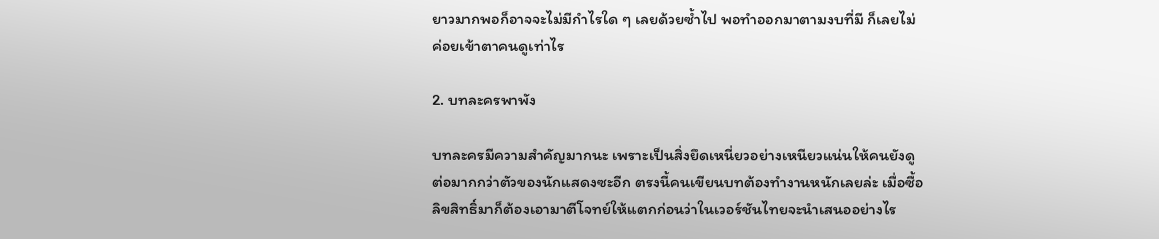ยาวมากพอก็อาจจะไม่มีกำไรใด ๆ เลยด้วยซ้ำไป พอทำออกมาตามงบที่มี ก็เลยไม่ค่อยเข้าตาคนดูเท่าไร

2. บทละครพาพัง

บทละครมีความสำคัญมากนะ เพราะเป็นสิ่งยึดเหนี่ยวอย่างเหนียวแน่นให้คนยังดูต่อมากกว่าตัวของนักแสดงซะอีก ตรงนี้คนเขียนบทต้องทำงานหนักเลยล่ะ เมื่อซื้อลิขสิทธิ์มาก็ต้องเอามาตีโจทย์ให้แตกก่อนว่าในเวอร์ชันไทยจะนำเสนออย่างไร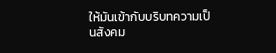ให้มันเข้ากับบริบทความเป็นสังคม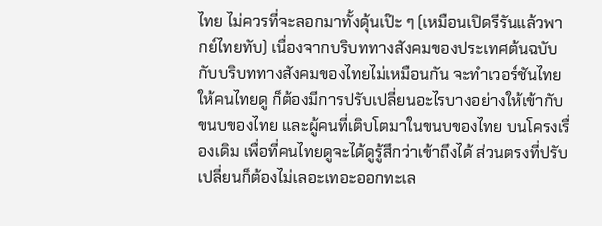ไทย ไม่ควรที่จะลอกมาทั้งดุ้นเป๊ะ ๆ (เหมือนเปิดรีรันแล้วพากย์ไทยทับ) เนื่องจากบริบททางสังคมของประเทศต้นฉบับ กับบริบททางสังคมของไทยไม่เหมือนกัน จะทำเวอร์ชันไทยให้คนไทยดู ก็ต้องมีการปรับเปลี่ยนอะไรบางอย่างให้เข้ากับขนบของไทย และผู้คนที่เติบโตมาในขนบของไทย บนโครงเรื่องเดิม เพื่อที่คนไทยดูจะได้ดูรู้สึกว่าเข้าถึงได้ ส่วนตรงที่ปรับเปลี่ยนก็ต้องไม่เลอะเทอะออกทะเล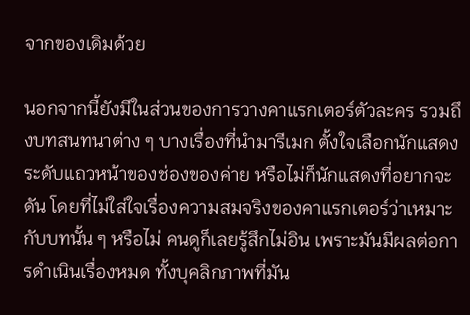จากของเดิมด้วย

นอกจากนี้ยังมีในส่วนของการวางคาแรกเตอร์ตัวละคร รวมถึงบทสนทนาต่าง ๆ บางเรื่องที่นำมารีเมก ตั้งใจเลือกนักแสดงระดับแถวหน้าของช่องของค่าย หรือไม่ก็นักแสดงที่อยากจะดัน โดยที่ไม่ใส่ใจเรื่องความสมจริงของคาแรกเตอร์ว่าเหมาะกับบทนั้น ๆ หรือไม่ คนดูก็เลยรู้สึกไม่อิน เพราะมันมีผลต่อการดำเนินเรื่องหมด ทั้งบุคลิกภาพที่มัน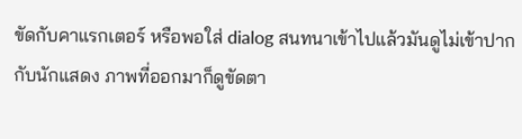ขัดกับคาแรกเตอร์ หรือพอใส่ dialog สนทนาเข้าไปแล้วมันดูไม่เข้าปากกับนักแสดง ภาพที่ออกมาก็ดูขัดตา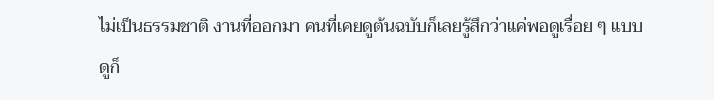ไม่เป็นธรรมชาติ งานที่ออกมา คนที่เคยดูต้นฉบับก็เลยรู้สึกว่าแค่พอดูเรื่อย ๆ แบบดูก็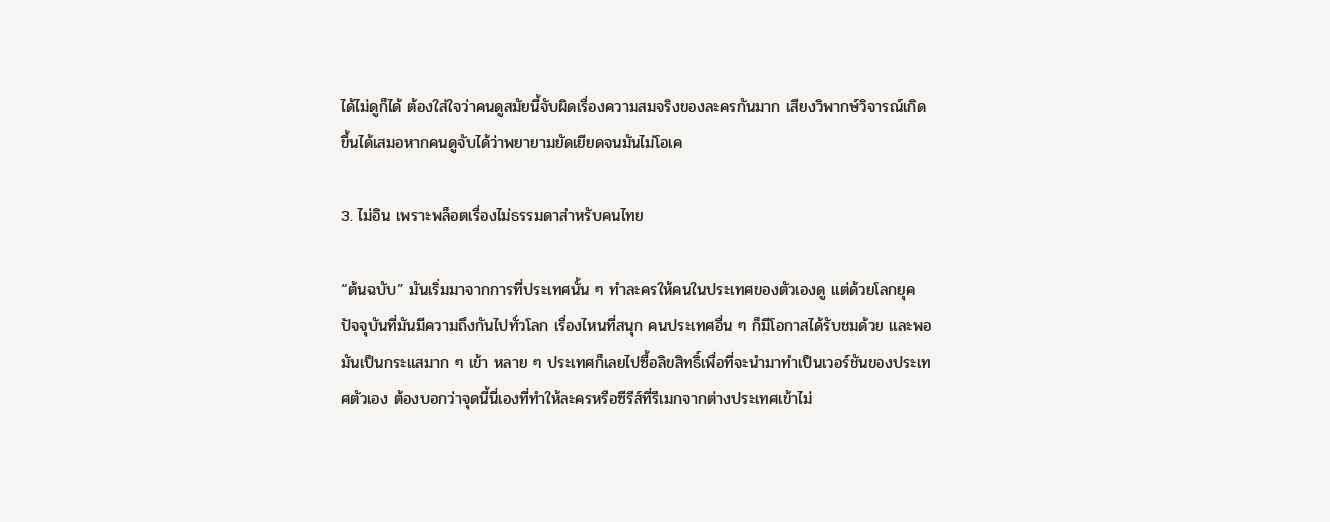ได้ไม่ดูก็ได้ ต้องใส่ใจว่าคนดูสมัยนี้จับผิดเรื่องความสมจริงของละครกันมาก เสียงวิพากษ์วิจารณ์เกิดขึ้นได้เสมอหากคนดูจับได้ว่าพยายามยัดเยียดจนมันไม่โอเค

3. ไม่อิน เพราะพล็อตเรื่องไม่ธรรมดาสำหรับคนไทย

“ต้นฉบับ” มันเริ่มมาจากการที่ประเทศนั้น ๆ ทำละครให้คนในประเทศของตัวเองดู แต่ด้วยโลกยุคปัจจุบันที่มันมีความถึงกันไปทั่วโลก เรื่องไหนที่สนุก คนประเทศอื่น ๆ ก็มีโอกาสได้รับชมด้วย และพอมันเป็นกระแสมาก ๆ เข้า หลาย ๆ ประเทศก็เลยไปซื้อลิขสิทธิ์เพื่อที่จะนำมาทำเป็นเวอร์ชันของประเทศตัวเอง ต้องบอกว่าจุดนี้นี่เองที่ทำให้ละครหรือซีรีส์ที่รีเมกจากต่างประเทศเข้าไม่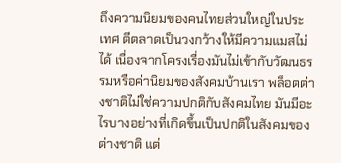ถึงความนิยมของคนไทยส่วนใหญ่ในประเทศ ตีตลาดเป็นวงกว้างให้มีความแมสไม่ได้ เนื่องจากโครงเรื่องมันไม่เข้ากับวัฒนธรรมหรือค่านิยมของสังคมบ้านเรา พล็อตต่างชาติไม่ใช่ความปกติกับสังคมไทย มันมีอะไรบางอย่างที่เกิดขึ้นเป็นปกติในสังคมของต่างชาติ แต่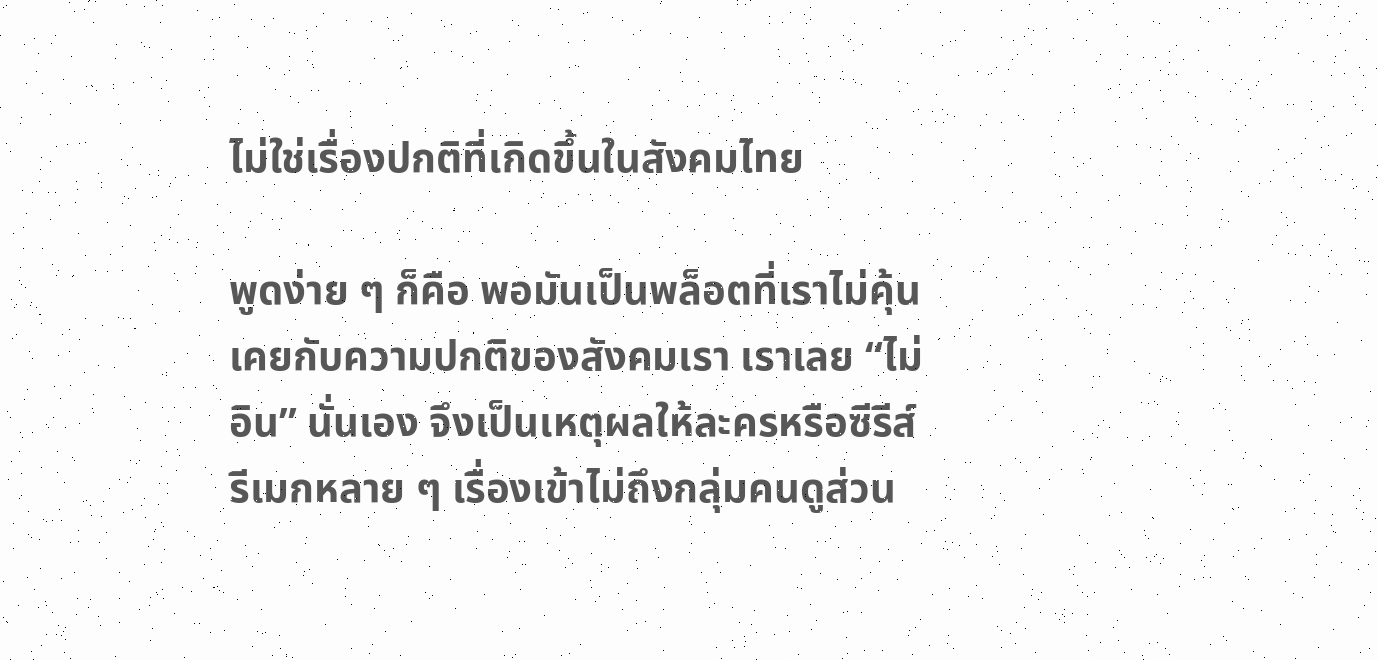ไม่ใช่เรื่องปกติที่เกิดขึ้นในสังคมไทย

พูดง่าย ๆ ก็คือ พอมันเป็นพล็อตที่เราไม่คุ้นเคยกับความปกติของสังคมเรา เราเลย “ไม่อิน” นั่นเอง จึงเป็นเหตุผลให้ละครหรือซีรีส์รีเมกหลาย ๆ เรื่องเข้าไม่ถึงกลุ่มคนดูส่วน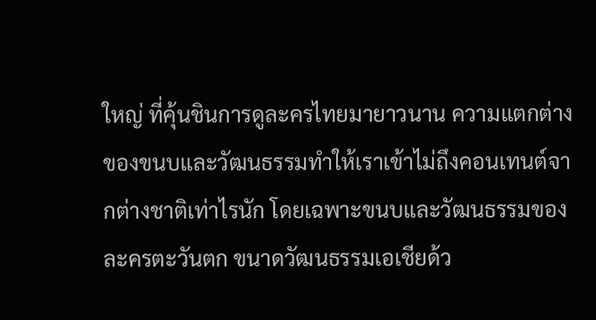ใหญ่ ที่คุ้นชินการดูละครไทยมายาวนาน ความแตกต่างของขนบและวัฒนธรรมทำให้เราเข้าไม่ถึงคอนเทนต์จากต่างชาติเท่าไรนัก โดยเฉพาะขนบและวัฒนธรรมของละครตะวันตก ขนาดวัฒนธรรมเอเชียด้ว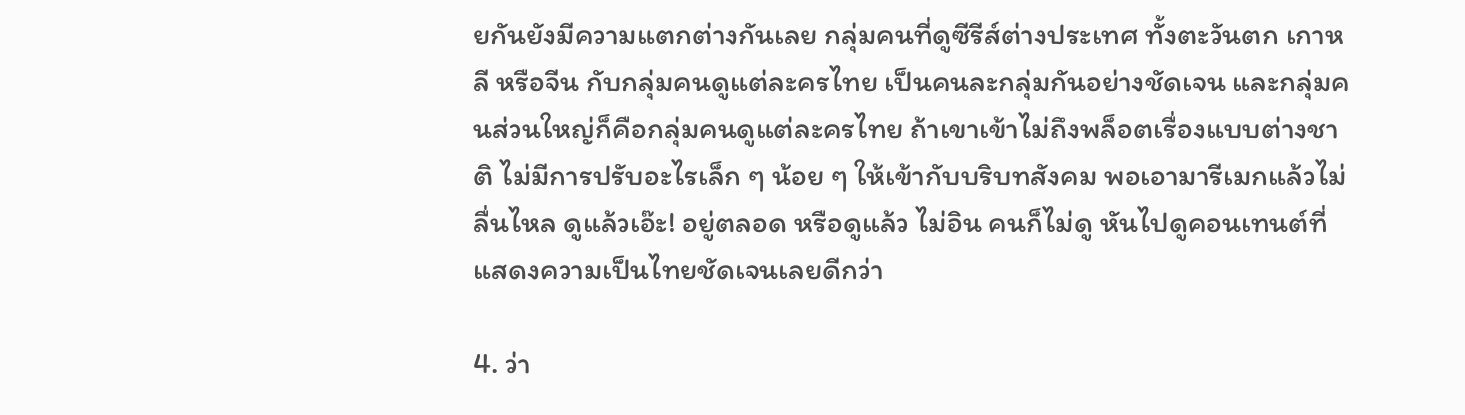ยกันยังมีความแตกต่างกันเลย กลุ่มคนที่ดูซีรีส์ต่างประเทศ ทั้งตะวันตก เกาหลี หรือจีน กับกลุ่มคนดูแต่ละครไทย เป็นคนละกลุ่มกันอย่างชัดเจน และกลุ่มคนส่วนใหญ่ก็คือกลุ่มคนดูแต่ละครไทย ถ้าเขาเข้าไม่ถึงพล็อตเรื่องแบบต่างชาติ ไม่มีการปรับอะไรเล็ก ๆ น้อย ๆ ให้เข้ากับบริบทสังคม พอเอามารีเมกแล้วไม่ลื่นไหล ดูแล้วเอ๊ะ! อยู่ตลอด หรือดูแล้ว ไม่อิน คนก็ไม่ดู หันไปดูคอนเทนต์ที่แสดงความเป็นไทยชัดเจนเลยดีกว่า

4. ว่า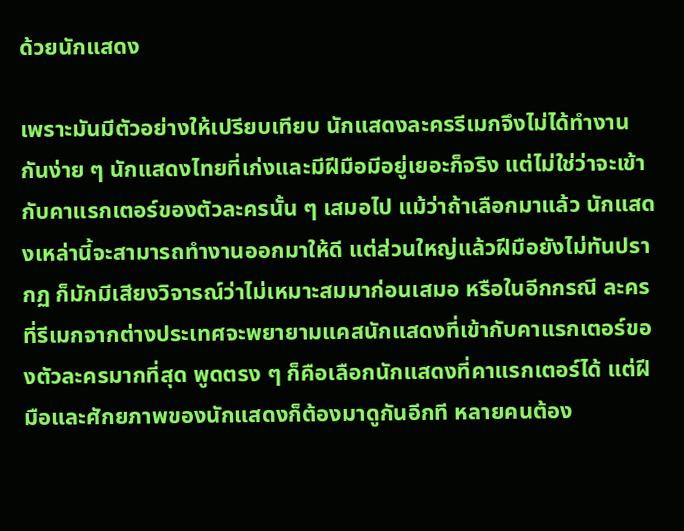ด้วยนักแสดง

เพราะมันมีตัวอย่างให้เปรียบเทียบ นักแสดงละครรีเมกจึงไม่ได้ทำงานกันง่าย ๆ นักแสดงไทยที่เก่งและมีฝีมือมีอยู่เยอะก็จริง แต่ไม่ใช่ว่าจะเข้ากับคาแรกเตอร์ของตัวละครนั้น ๆ เสมอไป แม้ว่าถ้าเลือกมาแล้ว นักแสดงเหล่านี้จะสามารถทำงานออกมาให้ดี แต่ส่วนใหญ่แล้วฝีมือยังไม่ทันปรากฏ ก็มักมีเสียงวิจารณ์ว่าไม่เหมาะสมมาก่อนเสมอ หรือในอีกกรณี ละครที่รีเมกจากต่างประเทศจะพยายามแคสนักแสดงที่เข้ากับคาแรกเตอร์ของตัวละครมากที่สุด พูดตรง ๆ ก็คือเลือกนักแสดงที่คาแรกเตอร์ได้ แต่ฝีมือและศักยภาพของนักแสดงก็ต้องมาดูกันอีกที หลายคนต้อง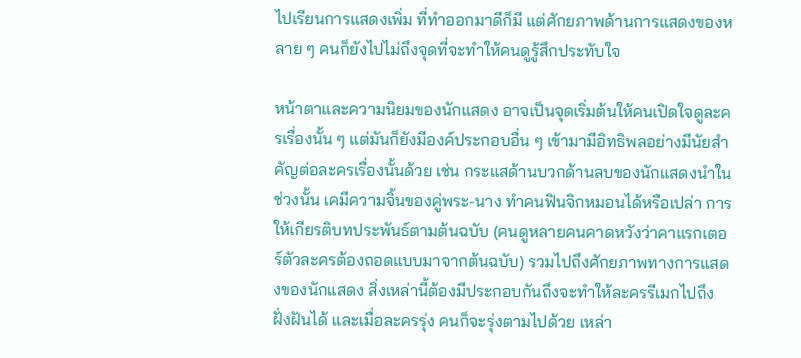ไปเรียนการแสดงเพิ่ม ที่ทำออกมาดีก็มี แต่ศักยภาพด้านการแสดงของหลาย ๆ คนก็ยังไปไม่ถึงจุดที่จะทำให้คนดูรู้สึกประทับใจ

หน้าตาและความนิยมของนักแสดง อาจเป็นจุดเริ่มต้นให้คนเปิดใจดูละครเรื่องนั้น ๆ แต่มันก็ยังมีองค์ประกอบอื่น ๆ เข้ามามีอิทธิพลอย่างมีนัยสำคัญต่อละครเรื่องนั้นด้วย เช่น กระแสด้านบวกด้านลบของนักแสดงนำในช่วงนั้น เคมีความจิ้นของคู่พระ-นาง ทำคนฟินจิกหมอนได้หรือเปล่า การให้เกียรติบทประพันธ์ตามต้นฉบับ (คนดูหลายคนคาดหวังว่าคาแรกเตอร์ตัวละครต้องถอดแบบมาจากต้นฉบับ) รวมไปถึงศักยภาพทางการแสดงของนักแสดง สิ่งเหล่านี้ต้องมีประกอบกันถึงจะทำให้ละครรีเมกไปถึงฝั่งฝันได้ และเมื่อละครรุ่ง คนก็จะรุ่งตามไปด้วย เหล่า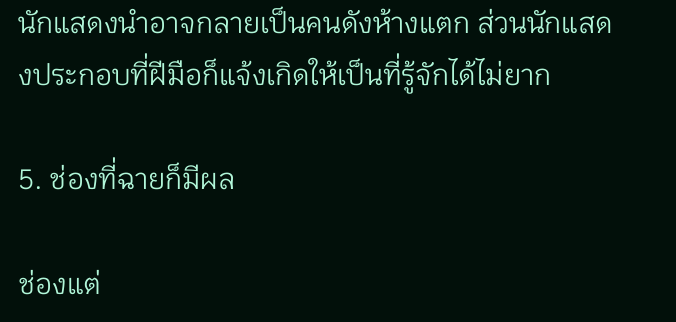นักแสดงนำอาจกลายเป็นคนดังห้างแตก ส่วนนักแสดงประกอบที่ฝีมือก็แจ้งเกิดให้เป็นที่รู้จักได้ไม่ยาก

5. ช่องที่ฉายก็มีผล

ช่องแต่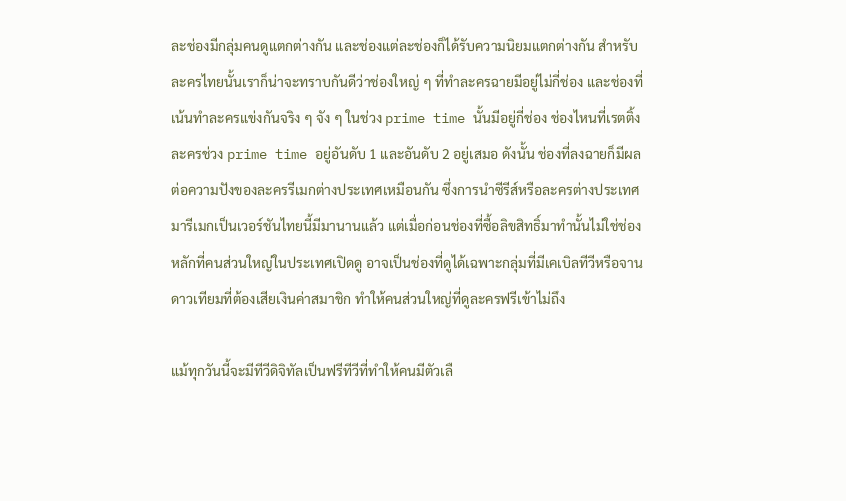ละช่องมีกลุ่มคนดูแตกต่างกัน และช่องแต่ละช่องก็ได้รับความนิยมแตกต่างกัน สำหรับละครไทยนั้นเราก็น่าจะทราบกันดีว่าช่องใหญ่ ๆ ที่ทำละครฉายมีอยู่ไม่กี่ช่อง และช่องที่เน้นทำละครแข่งกันจริง ๆ จัง ๆ ในช่วง prime time นั้นมีอยู่กี่ช่อง ช่องไหนที่เรตติ้งละครช่วง prime time อยู่อันดับ 1 และอันดับ 2 อยู่เสมอ ดังนั้น ช่องที่ลงฉายก็มีผลต่อความปังของละครรีเมกต่างประเทศเหมือนกัน ซึ่งการนำซีรีส์หรือละครต่างประเทศมารีเมกเป็นเวอร์ชันไทยนี้มีมานานแล้ว แต่เมื่อก่อนช่องที่ซื้อลิขสิทธิ์มาทำนั้นไม่ใช่ช่องหลักที่คนส่วนใหญ่ในประเทศเปิดดู อาจเป็นช่องที่ดูได้เฉพาะกลุ่มที่มีเคเบิลทีวีหรือจานดาวเทียมที่ต้องเสียเงินค่าสมาชิก ทำให้คนส่วนใหญ่ที่ดูละครฟรีเข้าไม่ถึง

แม้ทุกวันนี้จะมีทีวีดิจิทัลเป็นฟรีทีวีที่ทำให้คนมีตัวเลื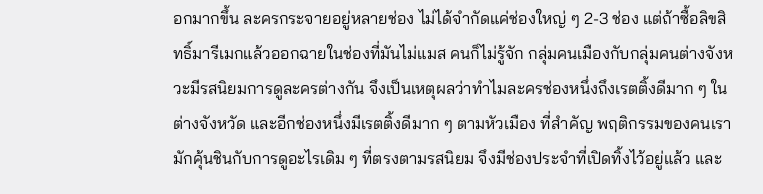อกมากขึ้น ละครกระจายอยู่หลายช่อง ไม่ได้จำกัดแค่ช่องใหญ่ ๆ 2-3 ช่อง แต่ถ้าซื้อลิขสิทธิ์มารีเมกแล้วออกฉายในช่องที่มันไม่แมส คนก็ไม่รู้จัก กลุ่มคนเมืองกับกลุ่มคนต่างจังหวะมีรสนิยมการดูละครต่างกัน จึงเป็นเหตุผลว่าทำไมละครช่องหนึ่งถึงเรตติ้งดีมาก ๆ ในต่างจังหวัด และอีกช่องหนึ่งมีเรตติ้งดีมาก ๆ ตามหัวเมือง ที่สำคัญ พฤติกรรมของคนเรามักคุ้นชินกับการดูอะไรเดิม ๆ ที่ตรงตามรสนิยม จึงมีช่องประจำที่เปิดทิ้งไว้อยู่แล้ว และ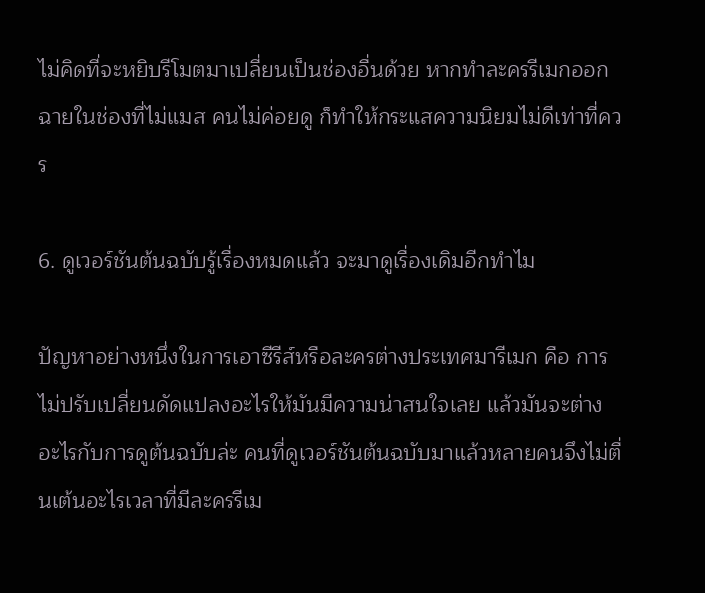ไม่คิดที่จะหยิบรีโมตมาเปลี่ยนเป็นช่องอื่นด้วย หากทำละครรีเมกออกฉายในช่องที่ไม่แมส คนไม่ค่อยดู ก็ทำให้กระแสความนิยมไม่ดีเท่าที่ควร

6. ดูเวอร์ชันต้นฉบับรู้เรื่องหมดแล้ว จะมาดูเรื่องเดิมอีกทำไม

ปัญหาอย่างหนึ่งในการเอาซีรีส์หรือละครต่างประเทศมารีเมก คือ การไม่ปรับเปลี่ยนดัดแปลงอะไรให้มันมีความน่าสนใจเลย แล้วมันจะต่างอะไรกับการดูต้นฉบับล่ะ คนที่ดูเวอร์ชันต้นฉบับมาแล้วหลายคนจึงไม่ตื่นเต้นอะไรเวลาที่มีละครรีเม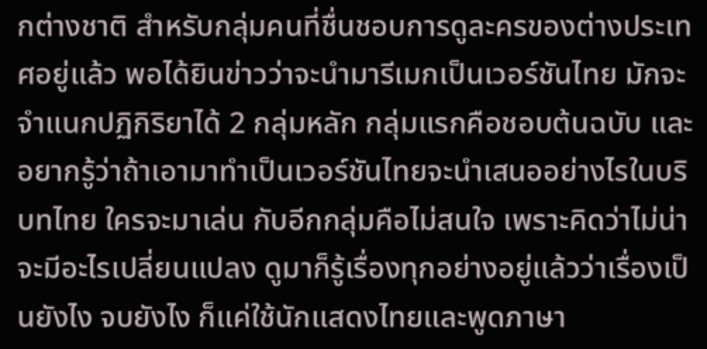กต่างชาติ สำหรับกลุ่มคนที่ชื่นชอบการดูละครของต่างประเทศอยู่แล้ว พอได้ยินข่าวว่าจะนำมารีเมกเป็นเวอร์ชันไทย มักจะจำแนกปฏิกิริยาได้ 2 กลุ่มหลัก กลุ่มแรกคือชอบต้นฉบับ และอยากรู้ว่าถ้าเอามาทำเป็นเวอร์ชันไทยจะนำเสนออย่างไรในบริบทไทย ใครจะมาเล่น กับอีกกลุ่มคือไม่สนใจ เพราะคิดว่าไม่น่าจะมีอะไรเปลี่ยนแปลง ดูมาก็รู้เรื่องทุกอย่างอยู่แล้วว่าเรื่องเป็นยังไง จบยังไง ก็แค่ใช้นักแสดงไทยและพูดภาษา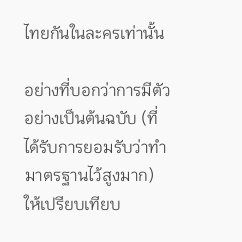ไทยกันในละครเท่านั้น

อย่างที่บอกว่าการมีตัวอย่างเป็นต้นฉบับ (ที่ได้รับการยอมรับว่าทำมาตรฐานไว้สูงมาก) ให้เปรียบเทียบ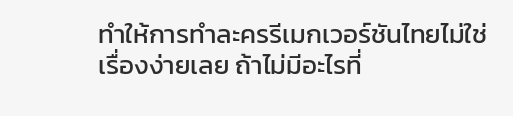ทำให้การทำละครรีเมกเวอร์ชันไทยไม่ใช่เรื่องง่ายเลย ถ้าไม่มีอะไรที่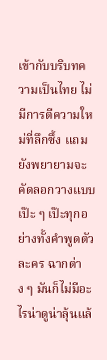เข้ากับบริบทความเป็นไทย ไม่มีการตีความใหม่ที่ลึกซึ้ง แถมยังพยายามจะคัดลอกวางแบบเป๊ะ ๆ เป๊ะทุกอย่างทั้งคำพูดตัวละคร ฉากต่าง ๆ มันก็ไม่มีอะไรน่าดูน่าลุ้นแล้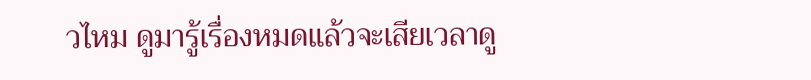วไหม ดูมารู้เรื่องหมดแล้วจะเสียเวลาดู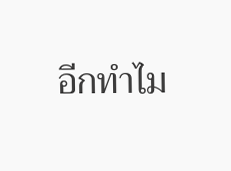อีกทำไม